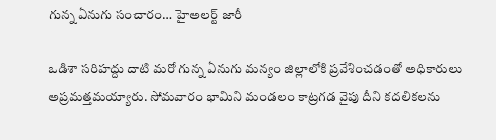గున్న ఏనుగు సంచారం… హైఅలర్ట్ జారీ

ఒడిశా సరిహద్దు దాటి మరో గున్న ఏనుగు మన్యం జిల్లాలోకి ప్రవేశించడంతో అధికారులు అప్రమత్తమయ్యారు. సోమవారం భామిని మండలం కాట్రగడ వైపు దీని కదలికలను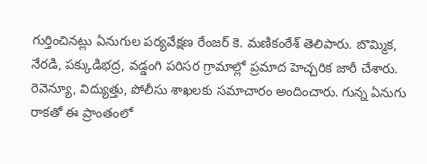గుర్తించినట్లు ఏనుగుల పర్యవేక్షణ రేంజర్ కె. మణికంఠేశ్ తెలిపారు. బొమ్మిక, నేరడి, పక్కుడిభద్ర, వడ్డంగి పరిసర గ్రామాల్లో ప్రమాద హెచ్చరిక జారీ చేశారు. రెవెన్యూ, విద్యుత్తు, పోలీసు శాఖలకు సమాచారం అందించారు. గున్న ఏనుగు రాకతో ఈ ప్రాంతంలో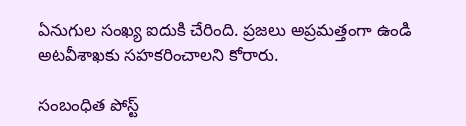ఏనుగుల సంఖ్య ఐదుకి చేరింది. ప్రజలు అప్రమత్తంగా ఉండి అటవీశాఖకు సహకరించాలని కోరారు.

సంబంధిత పోస్ట్